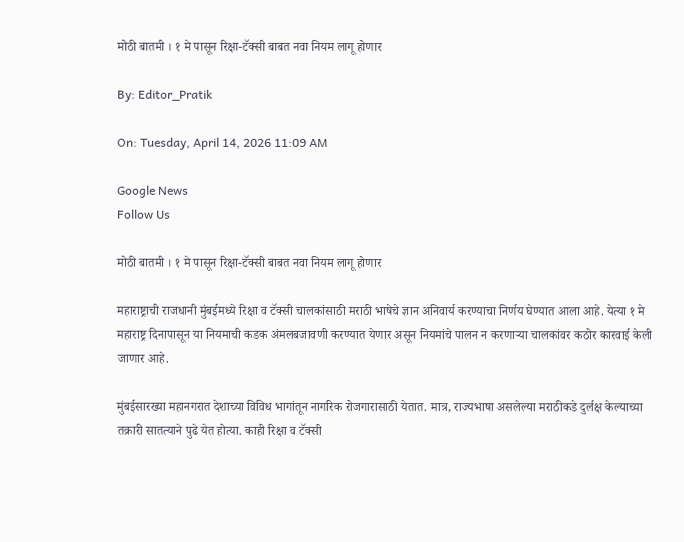मोठी बातमी । १ मे पासून रिक्षा-टॅक्सी बाबत नवा नियम लागू होणार

By: Editor_Pratik

On: Tuesday, April 14, 2026 11:09 AM

Google News
Follow Us

मोठी बातमी । १ मे पासून रिक्षा-टॅक्सी बाबत नवा नियम लागू होणार

महाराष्ट्राची राजधानी मुंबईमध्ये रिक्षा व टॅक्सी चालकांसाठी मराठी भाषेचे ज्ञान अनिवार्य करण्याचा निर्णय घेण्यात आला आहे. येत्या १ मे महाराष्ट्र दिनापासून या नियमाची कडक अंमलबजावणी करण्यात येणार असून नियमांचे पालन न करणाऱ्या चालकांवर कठोर कारवाई केली जाणार आहे.

मुंबईसारख्या महानगरात देशाच्या विविध भागांतून नागरिक रोजगारासाठी येतात. मात्र, राज्यभाषा असलेल्या मराठीकडे दुर्लक्ष केल्याच्या तक्रारी सातत्याने पुढे येत होत्या. काही रिक्षा व टॅक्सी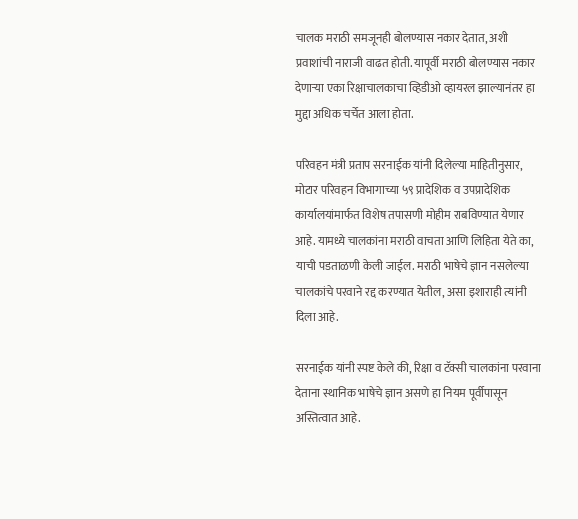चालक मराठी समजूनही बोलण्यास नकार देतात, अशी प्रवाशांची नाराजी वाढत होती. यापूर्वी मराठी बोलण्यास नकार देणाऱ्या एका रिक्षाचालकाचा व्हिडीओ व्हायरल झाल्यानंतर हा मुद्दा अधिक चर्चेत आला होता.

परिवहन मंत्री प्रताप सरनाईक यांनी दिलेल्या माहितीनुसार, मोटार परिवहन विभागाच्या ५९ प्रादेशिक व उपप्रादेशिक कार्यालयांमार्फत विशेष तपासणी मोहीम राबविण्यात येणार आहे. यामध्ये चालकांना मराठी वाचता आणि लिहिता येते का, याची पडताळणी केली जाईल. मराठी भाषेचे ज्ञान नसलेल्या चालकांचे परवाने रद्द करण्यात येतील, असा इशाराही त्यांनी दिला आहे.

सरनाईक यांनी स्पष्ट केले की, रिक्षा व टॅक्सी चालकांना परवाना देताना स्थानिक भाषेचे ज्ञान असणे हा नियम पूर्वीपासून अस्तित्वात आहे.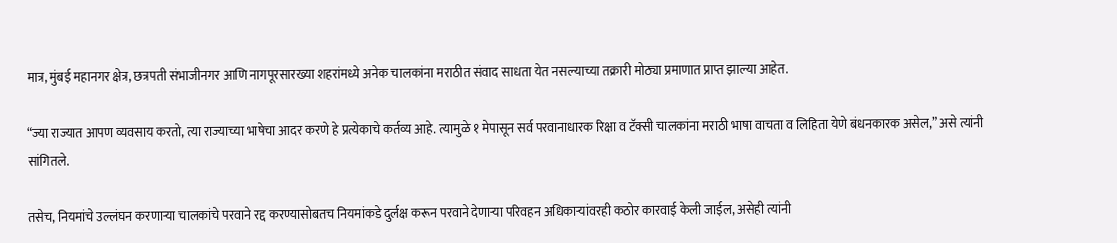मात्र, मुंबई महानगर क्षेत्र, छत्रपती संभाजीनगर आणि नागपूरसारख्या शहरांमध्ये अनेक चालकांना मराठीत संवाद साधता येत नसल्याच्या तक्रारी मोठ्या प्रमाणात प्राप्त झाल्या आहेत.

“ज्या राज्यात आपण व्यवसाय करतो, त्या राज्याच्या भाषेचा आदर करणे हे प्रत्येकाचे कर्तव्य आहे. त्यामुळे १ मेपासून सर्व परवानाधारक रिक्षा व टॅक्सी चालकांना मराठी भाषा वाचता व लिहिता येणे बंधनकारक असेल,” असे त्यांनी सांगितले.

तसेच, नियमांचे उल्लंघन करणाऱ्या चालकांचे परवाने रद्द करण्यासोबतच नियमांकडे दुर्लक्ष करून परवाने देणाऱ्या परिवहन अधिकाऱ्यांवरही कठोर कारवाई केली जाईल, असेही त्यांनी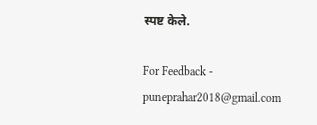स्पष्ट केले.

For Feedback - puneprahar2018@gmail.com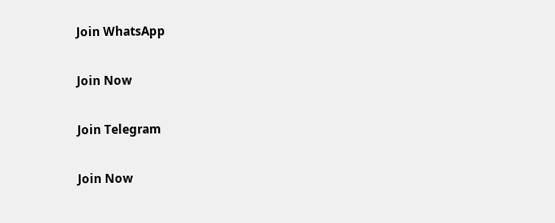Join WhatsApp

Join Now

Join Telegram

Join Now